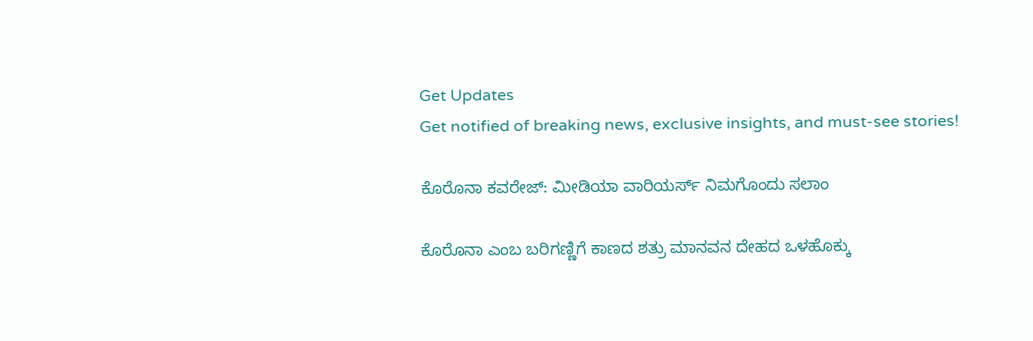Get Updates
Get notified of breaking news, exclusive insights, and must-see stories!

ಕೊರೊನಾ ಕವರೇಜ್: ಮೀಡಿಯಾ ವಾರಿಯರ್ಸ್ ನಿಮಗೊಂದು ಸಲಾಂ

ಕೊರೊನಾ ಎಂಬ ಬರಿಗಣ್ಣಿಗೆ ಕಾಣದ ಶತ್ರು ಮಾನವನ ದೇಹದ ಒಳಹೊಕ್ಕು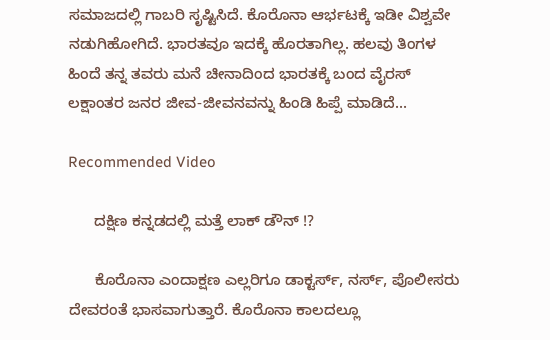ಸಮಾಜದಲ್ಲಿ ಗಾಬರಿ ಸೃಷ್ಟಿಸಿದೆ. ಕೊರೊನಾ ಆರ್ಭಟಕ್ಕೆ ಇಡೀ ವಿಶ್ವವೇ ನಡುಗಿಹೋಗಿದೆ. ಭಾರತವೂ ಇದಕ್ಕೆ ಹೊರತಾಗಿಲ್ಲ. ಹಲವು ತಿಂಗಳ ಹಿಂದೆ ತನ್ನ ತವರು ಮನೆ ಚೀನಾದಿಂದ ಭಾರತಕ್ಕೆ ಬಂದ ವೈರಸ್ ಲಕ್ಷಾಂತರ ಜನರ ಜೀವ-ಜೀವನವನ್ನು ಹಿಂಡಿ ಹಿಪ್ಪೆ ಮಾಡಿದೆ...

Recommended Video

      ದಕ್ಷಿಣ ಕನ್ನಡದಲ್ಲಿ ಮತ್ತೆ ಲಾಕ್ ಡೌನ್ !?

      ಕೊರೊನಾ ಎಂದಾಕ್ಷಣ ಎಲ್ಲರಿಗೂ ಡಾಕ್ಟರ್ಸ್, ನರ್ಸ್, ಪೊಲೀಸರು ದೇವರಂತೆ ಭಾಸವಾಗುತ್ತಾರೆ. ಕೊರೊನಾ ಕಾಲದಲ್ಲೂ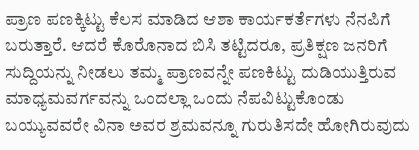ಪ್ರಾಣ ಪಣಕ್ಕಿಟ್ಟು ಕೆಲಸ ಮಾಡಿದ ಆಶಾ ಕಾರ್ಯಕರ್ತೆಗಳು ನೆನಪಿಗೆ ಬರುತ್ತಾರೆ. ಆದರೆ ಕೊರೊನಾದ ಬಿಸಿ ತಟ್ಟಿದರೂ, ಪ್ರತಿಕ್ಷಣ ಜನರಿಗೆ ಸುದ್ದಿಯನ್ನು ನೀಡಲು ತಮ್ಮ ಪ್ರಾಣವನ್ನೇ ಪಣಕಿಟ್ಟು ದುಡಿಯುತ್ತಿರುವ ಮಾಧ್ಯಮವರ್ಗವನ್ನು ಒಂದಲ್ಲಾ ಒಂದು ನೆಪವಿಟ್ಟುಕೊಂಡು ಬಯ್ಯುವವರೇ ವಿನಾ ಅವರ ಶ್ರಮವನ್ನೂ ಗುರುತಿಸದೇ ಹೋಗಿರುವುದು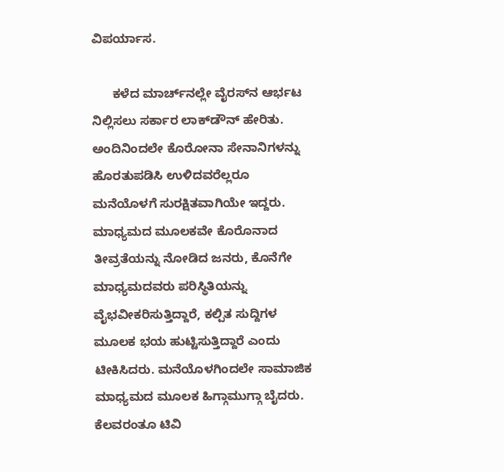ವಿಪರ್ಯಾಸ.

      ಕಳೆದ ಮಾರ್ಚ್‌ನಲ್ಲೇ ವೈರಸ್‌ನ ಆರ್ಭಟ ನಿಲ್ಲಿಸಲು ಸರ್ಕಾರ ಲಾಕ್‌ಡೌನ್‌ ಹೇರಿತು. ಅಂದಿನಿಂದಲೇ ಕೊರೋನಾ ಸೇನಾನಿಗಳನ್ನು ಹೊರತುಪಡಿಸಿ ಉಳಿದವರೆಲ್ಲರೂ ಮನೆಯೊಳಗೆ ಸುರಕ್ಷಿತವಾಗಿಯೇ ಇದ್ದರು. ಮಾಧ್ಯಮದ ಮೂಲಕವೇ ಕೊರೊನಾದ ತೀವ್ರತೆಯನ್ನು ನೋಡಿದ ಜನರು, ಕೊನೆಗೇ ಮಾಧ್ಯಮದವರು ಪರಿಸ್ಥಿತಿಯನ್ನು ವೈಭವೀಕರಿಸುತ್ತಿದ್ದಾರೆ, ಕಲ್ಪಿತ ಸುದ್ದಿಗಳ ಮೂಲಕ ಭಯ ಹುಟ್ಟಿಸುತ್ತಿದ್ದಾರೆ ಎಂದು ಟೀಕಿಸಿದರು. ಮನೆಯೊಳಗಿಂದಲೇ ಸಾಮಾಜಿಕ ಮಾಧ್ಯಮದ ಮೂಲಕ ಹಿಗ್ಗಾಮುಗ್ಗಾ ಬೈದರು. ಕೆಲವರಂತೂ ಟಿವಿ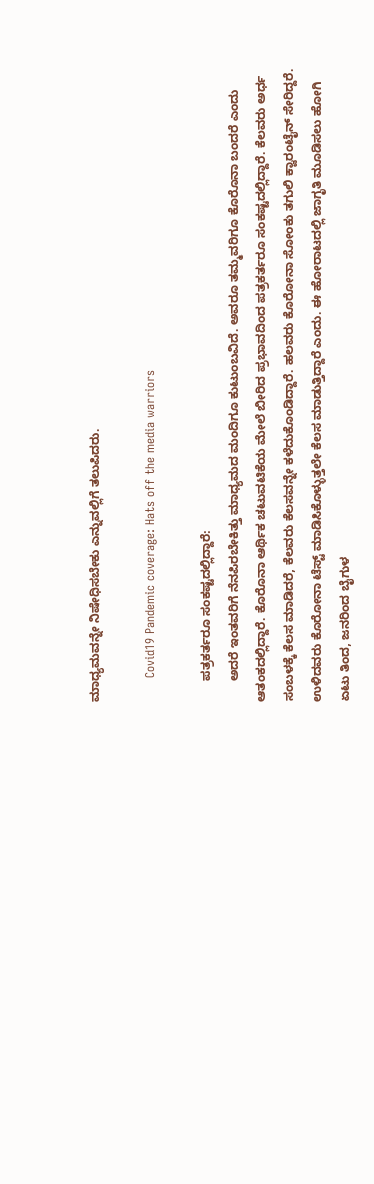ಮಾಧ್ಯಮವನ್ನೇ ನಿಷೇಧಿಸಬೇಕು ಎನ್ನುವಲ್ಲಿಗೆ ತಲುಪಿದರು.

      Covid19 Pandemic coverage: Hats off the media warriors

      ಪತ್ರಕರ್ತರೂ ಸಂಕಷ್ಟದಲ್ಲಿದ್ದಾರೆ:
      ಅದರೆ ಇಂತವರಿಗೆ ನೆನಪಿರಬೇಕಿತ್ತು ಮಾಧ್ಯಮದ ಮಂದಿಗೂ ಕುಟುಂಬವಿದೆ. ಅವರೂ ತಮ್ಮವರಿಗೂ ಕೊರೊನಾ ಬಂದರೆ ಎಂದು ಆತಂಕದಲ್ಲಿದ್ದಾರೆ. ಕೊರೊನಾ ಆರ್ಥಿಕ ಚಟುವಟಿಕೆಯ ಮೇಲೆ ಬೀರಿದ ಪ್ರಭಾವದಿಂದ ಪತ್ರಕರ್ತರೂ ಸಂಕಷ್ಟದಲ್ಲಿದ್ದಾರೆ. ಕೆಲವರು ಅರ್ಧ ಸಂಬಳಕ್ಕೆ ಕೆಲಸ ಮಾಡಿದರೆ, ಕೆಲವರು ಕೆಲಸವನ್ನೇ ಕಳೆದುಕೊಂಡಿದ್ದಾರೆ. ಹಲವರು ಕೊರೋನಾ ಸೋಂಕು ತಗುಲಿ ಕ್ವಾರಂಟೈನ್‌ ಸೇರಿದ್ದರೆ. ಉಳಿದವರು ಕೊರೋನಾ ಟೆಸ್ಟ್‌ ಮಾಡಿಸಿಕೊಳ್ಳುತ್ತಲೇ ಕೆಲಸ ಮಾಡುತ್ತಿದ್ದಾರೆ ಎಂದು. ಈ ಹೋರಾಟದಲ್ಲಿ ಜಾಗೃತಿ ಮೂಡಿಸಲು ಹೋಗಿ ಏಟು ತಿಂದ, ಜನರಿಂದ ಬೈಗುಳ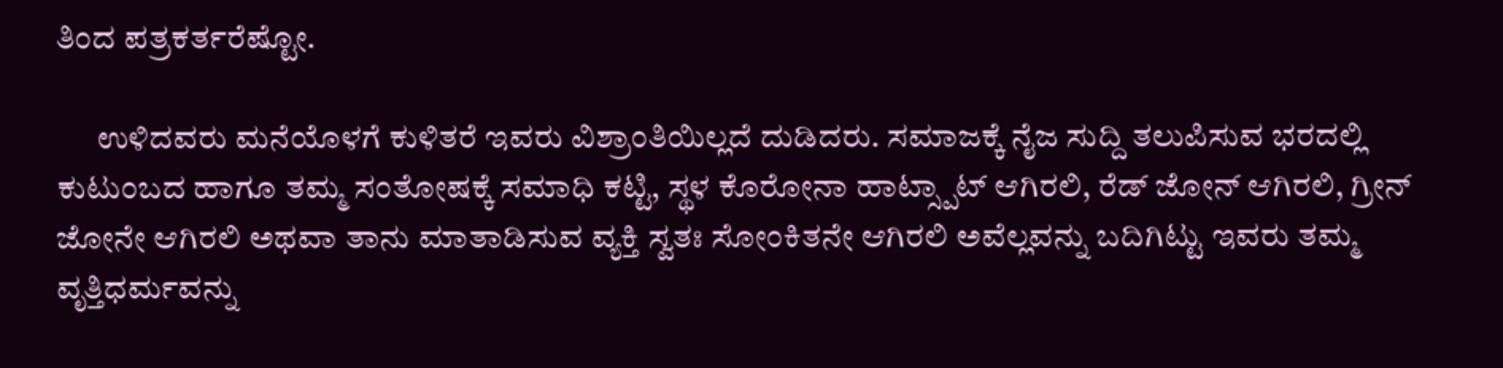ತಿಂದ ಪತ್ರಕರ್ತರೆಷ್ಟೋ.

      ಉಳಿದವರು ಮನೆಯೊಳಗೆ ಕುಳಿತರೆ ಇವರು ವಿಶ್ರಾಂತಿಯಿಲ್ಲದೆ ದುಡಿದರು. ಸಮಾಜಕ್ಕೆ ನೈಜ ಸುದ್ದಿ ತಲುಪಿಸುವ ಭರದಲ್ಲಿ ಕುಟುಂಬದ ಹಾಗೂ ತಮ್ಮ ಸಂತೋಷಕ್ಕೆ ಸಮಾಧಿ ಕಟ್ಟಿ, ಸ್ಥಳ ಕೊರೋನಾ ಹಾಟ್ಸ್ಪಾಟ್ ಆಗಿರಲಿ, ರೆಡ್ ಜೋನ್ ಆಗಿರಲಿ, ಗ್ರೀನ್ ಜೋನೇ ಆಗಿರಲಿ ಅಥವಾ ತಾನು ಮಾತಾಡಿಸುವ ವ್ಯಕ್ತಿ ಸ್ವತಃ ಸೋಂಕಿತನೇ ಆಗಿರಲಿ ಅವೆಲ್ಲವನ್ನು ಬದಿಗಿಟ್ಟು ಇವರು ತಮ್ಮ ವೃತ್ತಿಧರ್ಮವನ್ನು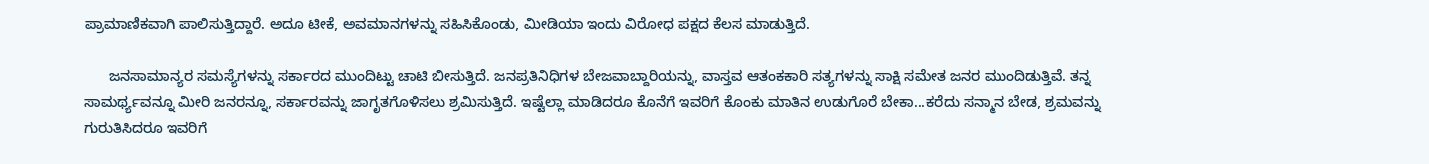ಪ್ರಾಮಾಣಿಕವಾಗಿ ಪಾಲಿಸುತ್ತಿದ್ದಾರೆ. ಅದೂ ಟೀಕೆ, ಅವಮಾನಗಳನ್ನು ಸಹಿಸಿಕೊಂಡು, ಮೀಡಿಯಾ ಇಂದು ವಿರೋಧ ಪಕ್ಷದ ಕೆಲಸ ಮಾಡುತ್ತಿದೆ.

      ಜನಸಾಮಾನ್ಯರ ಸಮಸ್ಯೆಗಳನ್ನು ಸರ್ಕಾರದ ಮುಂದಿಟ್ಟು ಚಾಟಿ ಬೀಸುತ್ತಿದೆ. ಜನಪ್ರತಿನಿಧಿಗಳ ಬೇಜವಾಬ್ದಾರಿಯನ್ನು, ವಾಸ್ತವ ಆತಂಕಕಾರಿ ಸತ್ಯಗಳನ್ನು ಸಾಕ್ಷಿ ಸಮೇತ ಜನರ ಮುಂದಿಡುತ್ತಿವೆ. ತನ್ನ ಸಾಮರ್ಥ್ಯವನ್ನೂ ಮೀರಿ ಜನರನ್ನೂ, ಸರ್ಕಾರವನ್ನು ಜಾಗೃತಗೊಳಿಸಲು ಶ್ರಮಿಸುತ್ತಿದೆ. ಇಷ್ಟೆಲ್ಲಾ ಮಾಡಿದರೂ ಕೊನೆಗೆ ಇವರಿಗೆ ಕೊಂಕು ಮಾತಿನ ಉಡುಗೊರೆ ಬೇಕಾ...ಕರೆದು ಸನ್ಮಾನ ಬೇಡ, ಶ್ರಮವನ್ನು ಗುರುತಿಸಿದರೂ ಇವರಿಗೆ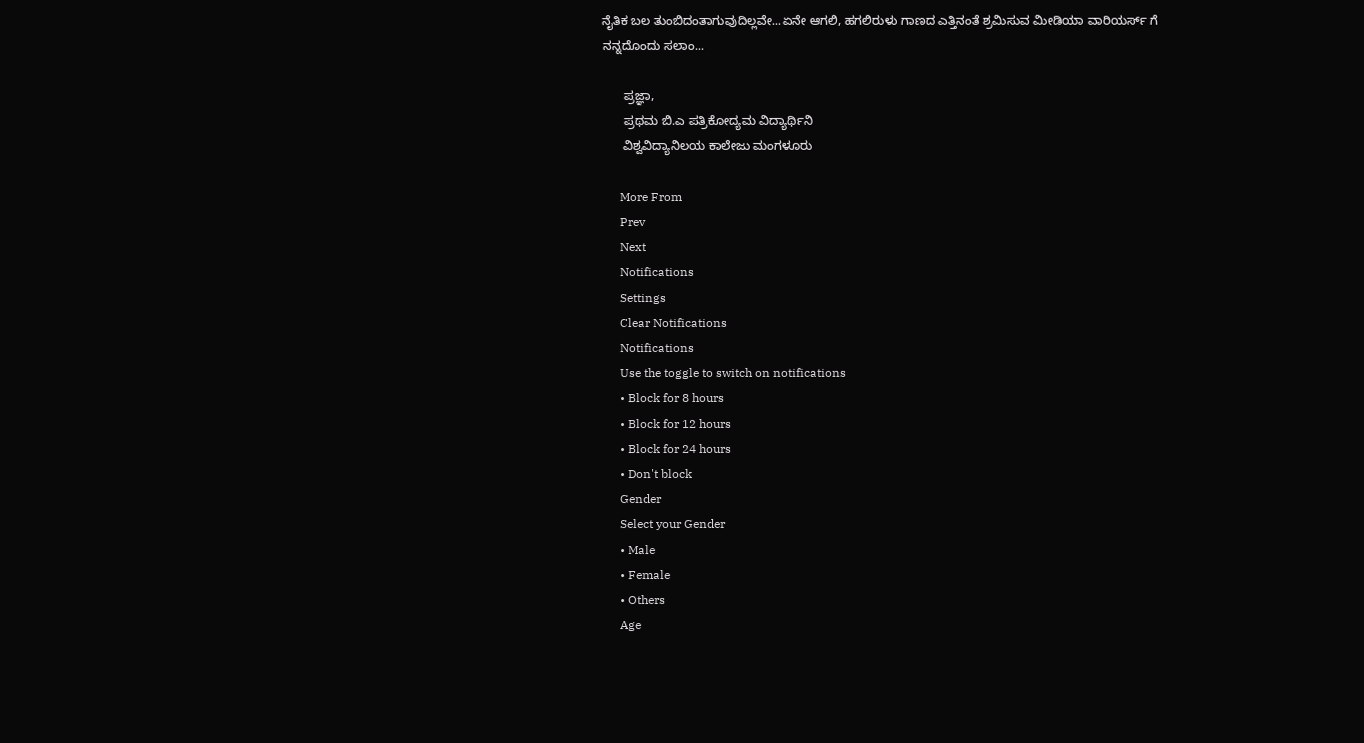ನೈತಿಕ ಬಲ ತುಂಬಿದಂತಾಗುವುದಿಲ್ಲವೇ...ಏನೇ ಆಗಲಿ, ಹಗಲಿರುಳು ಗಾಣದ ಎತ್ತಿನಂತೆ ಶ್ರಮಿಸುವ ಮೀಡಿಯಾ ವಾರಿಯರ್ಸ್ ಗೆ ನನ್ನದೊಂದು ಸಲಾಂ...

      ಪ್ರಜ್ಞಾ,
      ಪ್ರಥಮ ಬಿ.ಎ ಪತ್ರಿಕೋದ್ಯಮ ವಿದ್ಯಾರ್ಥಿನಿ
      ವಿಶ್ವವಿದ್ಯಾನಿಲಯ ಕಾಲೇಜು ಮಂಗಳೂರು

      More From
      Prev
      Next
      Notifications
      Settings
      Clear Notifications
      Notifications
      Use the toggle to switch on notifications
      • Block for 8 hours
      • Block for 12 hours
      • Block for 24 hours
      • Don't block
      Gender
      Select your Gender
      • Male
      • Female
      • Others
      Age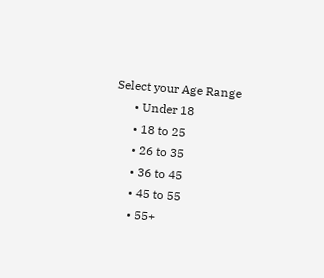Select your Age Range
      • Under 18
      • 18 to 25
      • 26 to 35
      • 36 to 45
      • 45 to 55
      • 55+